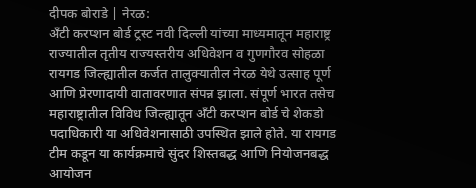दीपक बोराडे | नेरळ:
अँटी करप्शन बोर्ड ट्रस्ट नवी दिल्ली यांच्या माध्यमातून महाराष्ट्र राज्यातील तृतीय राज्यस्तरीय अधिवेशन व गुणगौरव सोहळा रायगड जिल्ह्यातील कर्जत तालुक्यातील नेरळ येथे उत्साह पूर्ण आणि प्रेरणादायी वातावरणात संपन्न झाला. संपूर्ण भारत तसेच महाराष्ट्रातील विविध जिल्ह्यातून अँटी करप्शन बोर्ड चे शेकडो पदाधिकारी या अधिवेशनासाठी उपस्थित झाले होते. या रायगड टीम कडून या कार्यक्रमाचे सुंदर शिस्तबद्ध आणि नियोजनबद्ध आयोजन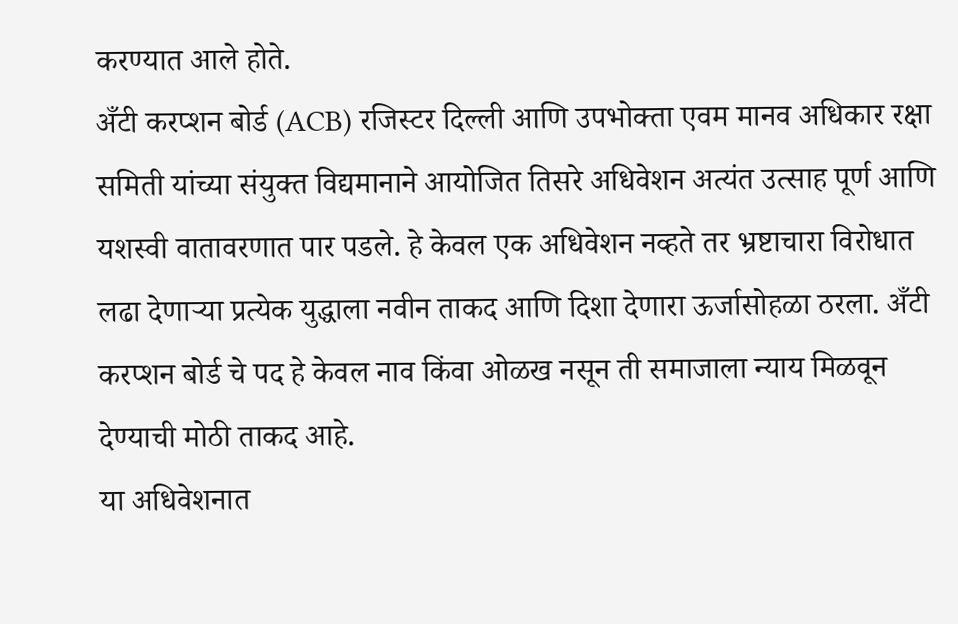करण्यात आले होते.
अँटी करप्शन बोर्ड (ACB) रजिस्टर दिल्ली आणि उपभोक्ता एवम मानव अधिकार रक्षा समिती यांच्या संयुक्त विद्यमानाने आयोजित तिसरे अधिवेशन अत्यंत उत्साह पूर्ण आणि यशस्वी वातावरणात पार पडले. हे केवल एक अधिवेशन नव्हते तर भ्रष्टाचारा विरोधात लढा देणाऱ्या प्रत्येक युद्धाला नवीन ताकद आणि दिशा देणारा ऊर्जासोहळा ठरला. अँटी करप्शन बोर्ड चे पद हे केवल नाव किंवा ओळख नसून ती समाजाला न्याय मिळवून देण्याची मोठी ताकद आहे.
या अधिवेशनात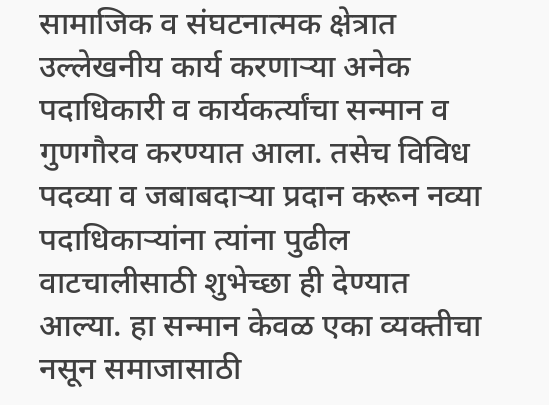सामाजिक व संघटनात्मक क्षेत्रात उल्लेखनीय कार्य करणाऱ्या अनेक पदाधिकारी व कार्यकर्त्यांचा सन्मान व गुणगौरव करण्यात आला. तसेच विविध पदव्या व जबाबदाऱ्या प्रदान करून नव्या पदाधिकाऱ्यांना त्यांना पुढील वाटचालीसाठी शुभेच्छा ही देण्यात आल्या. हा सन्मान केवळ एका व्यक्तीचा नसून समाजासाठी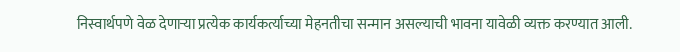निस्वार्थपणे वेळ देणाऱ्या प्रत्येक कार्यकर्त्याच्या मेहनतीचा सन्मान असल्याची भावना यावेळी व्यक्त करण्यात आली.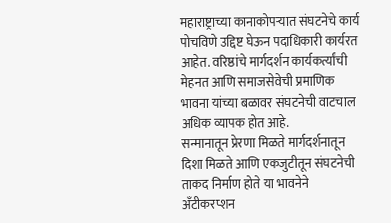महाराष्ट्राच्या कानाकोपऱ्यात संघटनेचे कार्य पोचविणे उद्दिष्ट घेऊन पदाधिकारी कार्यरत आहेत. वरिष्ठांचे मार्गदर्शन कार्यकर्त्यांची मेहनत आणि समाजसेवेची प्रमाणिक भावना यांच्या बळावर संघटनेची वाटचाल अधिक व्यापक होत आहे.
सन्मानातून प्रेरणा मिळते मार्गदर्शनातून दिशा मिळते आणि एकजुटीतून संघटनेची ताकद निर्माण होते या भावनेने अँटीकरप्शन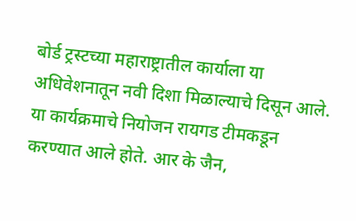बोर्ड ट्रस्टच्या महाराष्ट्रातील कार्याला या अधिवेशनातून नवी दिशा मिळाल्याचे दिसून आले.
या कार्यक्रमाचे नियोजन रायगड टीमकडून करण्यात आले होते. आर के जैन,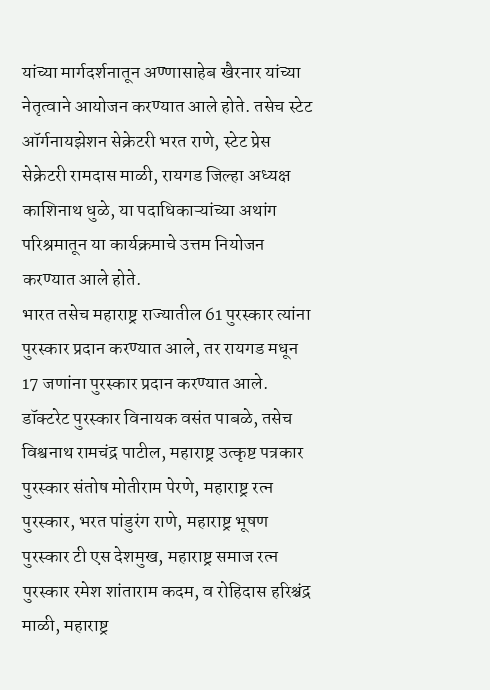यांच्या मार्गदर्शनातून अण्णासाहेब खैरनार यांच्या नेतृत्वाने आयोजन करण्यात आले होते. तसेच स्टेट ऑर्गनायझेशन सेक्रेटरी भरत राणे, स्टेट प्रेस सेक्रेटरी रामदास माळी, रायगड जिल्हा अध्यक्ष काशिनाथ धुळे, या पदाधिकाऱ्यांच्या अथांग परिश्रमातून या कार्यक्रमाचे उत्तम नियोजन करण्यात आले होते.
भारत तसेच महाराष्ट्र राज्यातील 61 पुरस्कार त्यांना पुरस्कार प्रदान करण्यात आले, तर रायगड मधून 17 जणांना पुरस्कार प्रदान करण्यात आले.
डॉक्टरेट पुरस्कार विनायक वसंत पाबळे, तसेच विश्वनाथ रामचंद्र पाटील, महाराष्ट्र उत्कृष्ट पत्रकार पुरस्कार संतोष मोतीराम पेरणे, महाराष्ट्र रत्न पुरस्कार, भरत पांडुरंग राणे, महाराष्ट्र भूषण पुरस्कार टी एस देशमुख, महाराष्ट्र समाज रत्न पुरस्कार रमेश शांताराम कदम, व रोहिदास हरिश्चंद्र माळी, महाराष्ट्र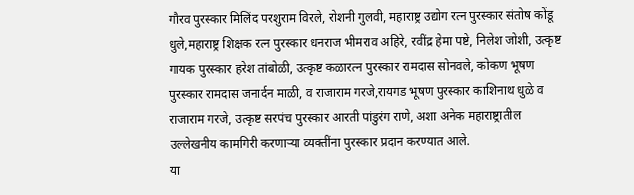गौरव पुरस्कार मिलिंद परशुराम विरले, रोशनी गुलवी, महाराष्ट्र उद्योग रत्न पुरस्कार संतोष कोंडू धुले,महाराष्ट्र शिक्षक रत्न पुरस्कार धनराज भीमराव अहिरे, रवींद्र हेमा पष्टे, निलेश जोशी, उत्कृष्ट गायक पुरस्कार हरेश तांबोळी, उत्कृष्ट कळारत्न पुरस्कार रामदास सोनवले, कोकण भूषण पुरस्कार रामदास जनार्दन माळी, व राजाराम गरजे,रायगड भूषण पुरस्कार काशिनाथ धुळे व राजाराम गरजे, उत्कृष्ट सरपंच पुरस्कार आरती पांडुरंग राणे, अशा अनेक महाराष्ट्रातील उल्लेखनीय कामगिरी करणाऱ्या व्यक्तींना पुरस्कार प्रदान करण्यात आले.
या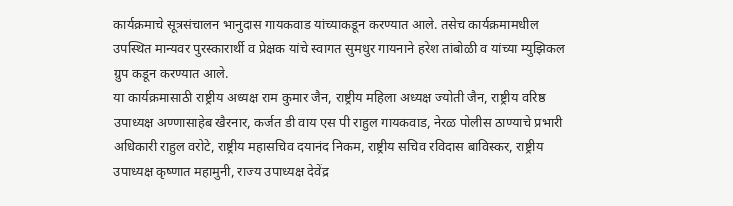कार्यक्रमाचे सूत्रसंचालन भानुदास गायकवाड यांच्याकडून करण्यात आले. तसेच कार्यक्रमामधील उपस्थित मान्यवर पुरस्कारार्थी व प्रेक्षक यांचे स्वागत सुमधुर गायनाने हरेश तांबोळी व यांच्या म्युझिकल ग्रुप कडून करण्यात आले.
या कार्यक्रमासाठी राष्ट्रीय अध्यक्ष राम कुमार जैन, राष्ट्रीय महिला अध्यक्ष ज्योती जैन, राष्ट्रीय वरिष्ठ उपाध्यक्ष अण्णासाहेब खैरनार, कर्जत डी वाय एस पी राहुल गायकवाड, नेरळ पोलीस ठाण्याचे प्रभारी अधिकारी राहुल वरोटे, राष्ट्रीय महासचिव दयानंद निकम, राष्ट्रीय सचिव रविदास बाविस्कर, राष्ट्रीय उपाध्यक्ष कृष्णात महामुनी, राज्य उपाध्यक्ष देवेंद्र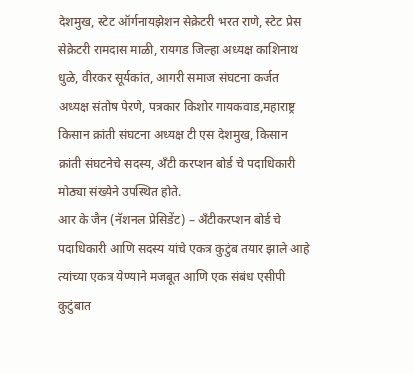देशमुख, स्टेट ऑर्गनायझेशन सेक्रेटरी भरत राणे, स्टेट प्रेस सेक्रेटरी रामदास माळी, रायगड जिल्हा अध्यक्ष काशिनाथ धुळे, वीरकर सूर्यकांत, आगरी समाज संघटना कर्जत अध्यक्ष संतोष पेरणे, पत्रकार किशोर गायकवाड,महाराष्ट्र किसान क्रांती संघटना अध्यक्ष टी एस देशमुख, किसान क्रांती संघटनेचे सदस्य, अँटी करप्शन बोर्ड चे पदाधिकारी मोठ्या संख्येने उपस्थित होते.
आर के जैन (नॅशनल प्रेसिडेंट) – अँटीकरप्शन बोर्ड चे पदाधिकारी आणि सदस्य यांचे एकत्र कुटुंब तयार झाले आहे त्यांच्या एकत्र येण्याने मजबूत आणि एक संबंध एसीपी कुटुंबात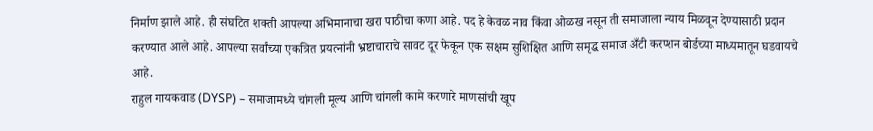निर्माण झाले आहे. ही संघटित शक्ती आपल्या अभिमानाचा खरा पाठीचा कणा आहे. पद हे केवळ नाव किंवा ओळख नसून ती समाजाला न्याय मिळवून देण्यासाठी प्रदान करण्यात आले आहे. आपल्या सर्वांच्या एकत्रित प्रयत्नांनी भ्रष्टाचाराचे सावट दूर फेकून एक सक्षम सुशिक्षित आणि समृद्ध समाज अँटी करप्शन बोर्डच्या माध्यमातून घडवायचे आहे.
राहुल गायकवाड (DYSP) – समाजामध्ये चांगली मूल्य आणि चांगली कामे करणारे माणसांची खूप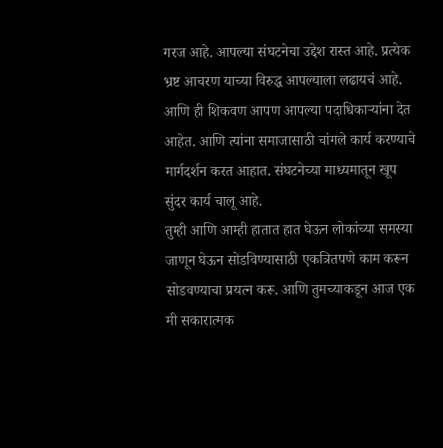गरज आहे. आपल्या संघटनेचा उद्देश रास्त आहे. प्रत्येक भ्रष्ट आचरण याच्या विरुद्ध आपल्याला लढायचं आहे. आणि ही शिकवण आपण आपल्या पदाधिकाऱ्यांना देत आहेत. आणि त्यांना समाजासाठी चांगले कार्य करण्याचे मार्गदर्शन करत आहात. संघटनेच्या माध्यमातून खूप सुंदर कार्य चालू आहे.
तुम्ही आणि आम्ही हातात हात घेऊन लोकांच्या समस्या जाणून घेऊन सोडविण्यासाठी एकत्रितपणे काम करून सोडवण्याचा प्रयत्न करू. आणि तुमच्याकडून आज एक मी सकारात्मक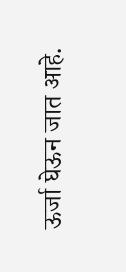ऊर्जा घेऊन जात आहे.